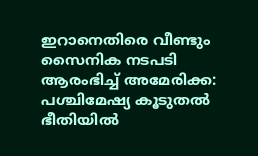ഇറാനെതിരെ വീണ്ടും സൈനിക നടപടി ആരംഭിച്ച് അമേരിക്ക: പശ്ചിമേഷ്യ കൂടുതല്‍ ഭീതിയില്‍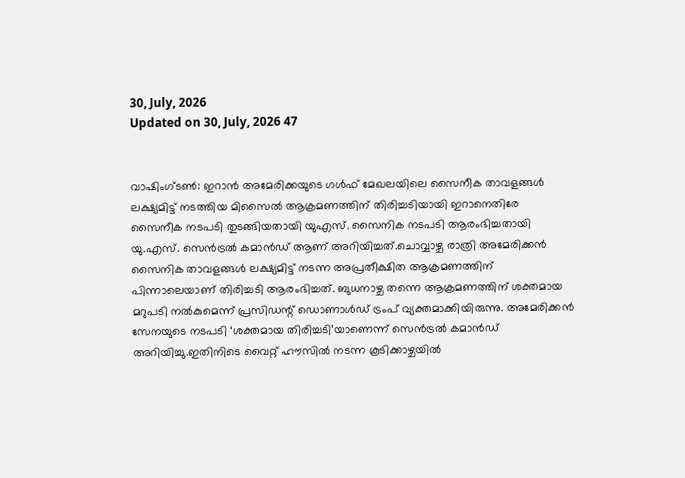30, July, 2026
Updated on 30, July, 2026 47


വാഷിംഗ്ടണ്‍: ഇറാന്‍ അമേരിക്കയുടെ ഗള്‍ഫ് മേഖലയിലെ സൈനീക താവളങ്ങള്‍ ലക്ഷ്യമിട്ട് നടത്തിയ മിസൈല്‍ ആക്രമണത്തിന് തിരിച്ചടിയായി ഇറാനെതിരേ സൈനീക നടപടി തുടങ്ങിയതായി യുഎസ്. സൈനിക നടപടി ആരംഭിച്ചതായി യു.എസ്. സെന്‍ട്രല്‍ കമാന്‍ഡ് ആണ് അറിയിച്ചത്.ചൊവ്വാഴ്ച രാത്രി അമേരിക്കന്‍ സൈനിക താവളങ്ങള്‍ ലക്ഷ്യമിട്ട് നടന്ന അപ്രതീക്ഷിത ആക്രമണത്തിന് പിന്നാലെയാണ് തിരിച്ചടി ആരംഭിച്ചത്. ബുധനാഴ്ച തന്നെ ആക്രമണത്തിന് ശക്തമായ മറുപടി നല്‍കുമെന്ന് പ്രസിഡന്റ് ഡൊണാള്‍ഡ് ട്രംപ് വ്യക്തമാക്കിയിരുന്നു. അമേരിക്കന്‍ സേനയുടെ നടപടി ‘ശക്തമായ തിരിച്ചടി’യാണെന്ന് സെന്‍ട്രല്‍ കമാന്‍ഡ് അറിയിച്ചു.ഇതിനിടെ വൈറ്റ് ഹൗസില്‍ നടന്ന കൂടിക്കാഴ്ചയില്‍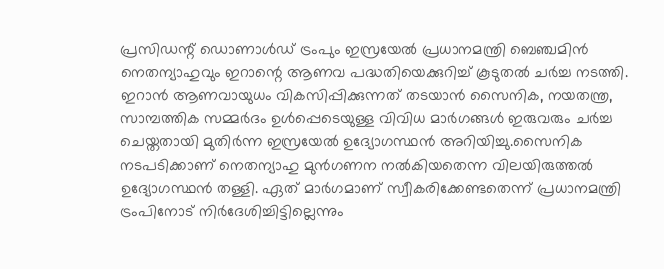പ്രസിഡന്റ് ഡൊണാള്‍ഡ് ട്രംപും ഇസ്രയേല്‍ പ്രധാനമന്ത്രി ബെഞ്ചമിന്‍ നെതന്യാഹുവും ഇറാന്റെ ആണവ പദ്ധതിയെക്കുറിച്ച് കൂടുതല്‍ ചര്‍ച്ച നടത്തി. ഇറാന്‍ ആണവായുധം വികസിപ്പിക്കുന്നത് തടയാന്‍ സൈനിക, നയതന്ത്ര, സാമ്പത്തിക സമ്മര്‍ദം ഉള്‍പ്പെടെയുള്ള വിവിധ മാര്‍ഗങ്ങള്‍ ഇരുവരും ചര്‍ച്ച ചെയ്തതായി മുതിര്‍ന്ന ഇസ്രയേല്‍ ഉദ്യോഗസ്ഥന്‍ അറിയിച്ചു.സൈനിക നടപടിക്കാണ് നെതന്യാഹു മുന്‍ഗണന നല്‍കിയതെന്ന വിലയിരുത്തല്‍ ഉദ്യോഗസ്ഥന്‍ തള്ളി. ഏത് മാര്‍ഗമാണ് സ്വീകരിക്കേണ്ടതെന്ന് പ്രധാനമന്ത്രി ട്രംപിനോട് നിര്‍ദേശിച്ചിട്ടില്ലെന്നും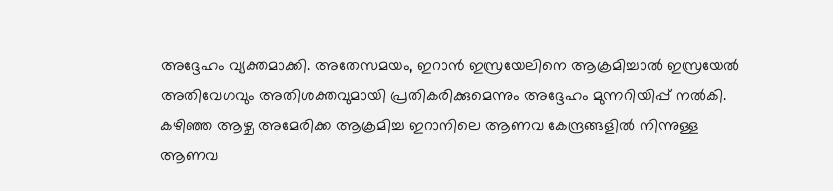അദ്ദേഹം വ്യക്തമാക്കി. അതേസമയം, ഇറാന്‍ ഇസ്രയേലിനെ ആക്രമിച്ചാല്‍ ഇസ്രയേല്‍ അതിവേഗവും അതിശക്തവുമായി പ്രതികരിക്കുമെന്നും അദ്ദേഹം മുന്നറിയിപ്പ് നല്‍കി. കഴിഞ്ഞ ആഴ്ച അമേരിക്ക ആക്രമിച്ച ഇറാനിലെ ആണവ കേന്ദ്രങ്ങളില്‍ നിന്നുള്ള ആണവ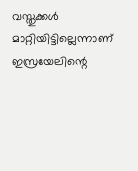വസ്തുക്കള്‍ മാറ്റിയിട്ടില്ലെന്നാണ് ഇസ്രയേലിന്റെ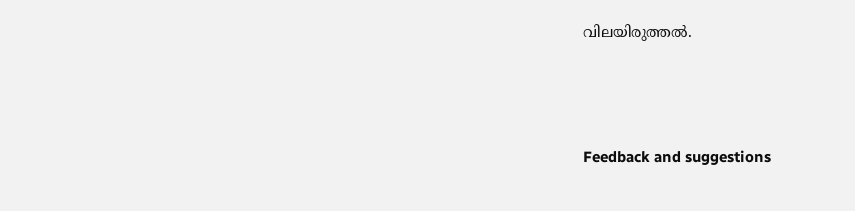വിലയിരുത്തല്‍.




Feedback and suggestions